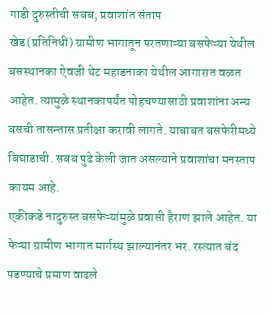गाडी दुरुस्तीची सबब, प्रवाशांत संताप
खेड(प्रतिनिधीं) ग्रामीण भागातून परतणाऱ्या बसफेऱ्या येथील बसस्थानका ऐवजी थेट महाडनाका येथील आगारात वळत आहेत. त्यामुळे स्थानकापर्यंत पोहचण्यासाठी प्रवाशांना अन्य बसची तासन्तास प्रतीक्षा करावी लागते. याबाबत बसफेरीमध्ये बिघाडाची. सबब पुढे केली जात असल्याने प्रवाशांचा मनस्ताप कायम आहे.
एकीकडे नादुरुस्त बसफेऱ्यांमुळे प्रवासी हैराण झाले आहेत. या फेऱ्या ग्रामीण भागात मार्गस्थ झाल्यानंतर भर. रस्त्यात बंद पडण्याचे प्रमाण वाढले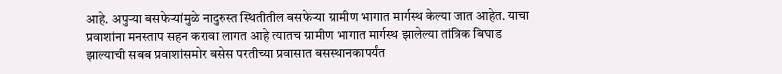आहे. अपुऱ्या बसफेऱ्यांमुळे नादुरुस्त स्थितीतील बसफेऱ्या ग्रामीण भागात मार्गस्थ केल्या जात आहेत. याचा प्रवाशांना मनस्ताप सहन करावा लागत आहे त्यातच ग्रामीण भागात मार्गस्थ झालेल्या तांत्रिक बिघाड झाल्याची सबब प्रवाशांसमोर बसेस परतीच्या प्रवासात बसस्थानकापर्यंत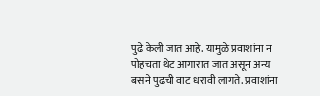पुढे केली जात आहे. यामुळे प्रवाशांना न पोहचता थेट आगारात जात असून अन्य बसने पुढची वाट धरावी लागते. प्रवाशांना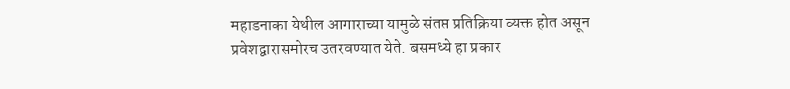महाडनाका येथील आगाराच्या यामुळे संतप्त प्रतिक्रिया व्यक्त होत असून प्रवेशद्वारासमोरच उतरवण्यात येते. बसमध्ये हा प्रकार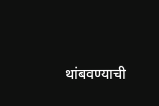थांबवण्याची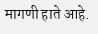मागणी हाते आहे.